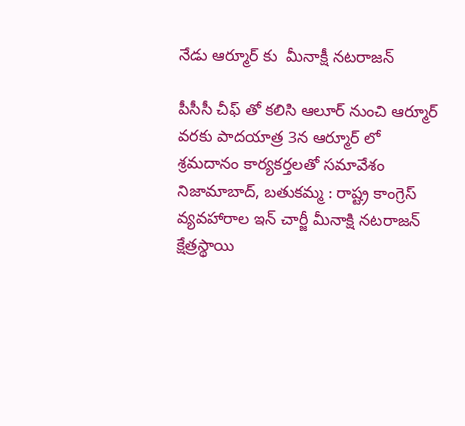నేడు ఆర్మూర్ కు  మీనాక్షీ నటరాజన్

పీసీసీ చీఫ్ తో కలిసి ఆలూర్ నుంచి ఆర్మూర్ వరకు పాదయాత్ర 3న ఆర్మూర్ లో శ్రమదానం కార్యకర్తలతో సమావేశం   నిజామాబాద్, బతుకమ్మ : రాష్ట్ర కాంగ్రెస్ వ్యవహారాల ఇన్ చార్జీ మీనాక్షి నటరాజన్ క్షేత్రస్థాయి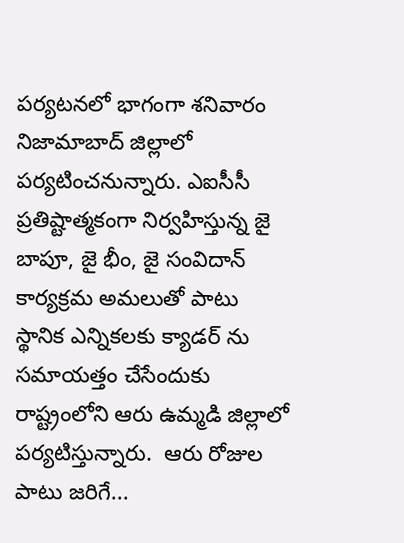పర్యటనలో భాగంగా శనివారం నిజామాబాద్ జిల్లాలో పర్యటించనున్నారు. ఎఐసీసీ ప్రతిష్టాత్మకంగా నిర్వహిస్తున్న జై బాపూ, జై భీం, జై సంవిదాన్ కార్యక్రమ అమలుతో పాటు స్థానిక ఎన్నికలకు క్యాడర్ ను సమాయత్తం చేసేందుకు రాష్ట్రంలోని ఆరు ఉమ్మడి జిల్లాలో పర్యటిస్తున్నారు.  ఆరు రోజుల పాటు జరిగే...